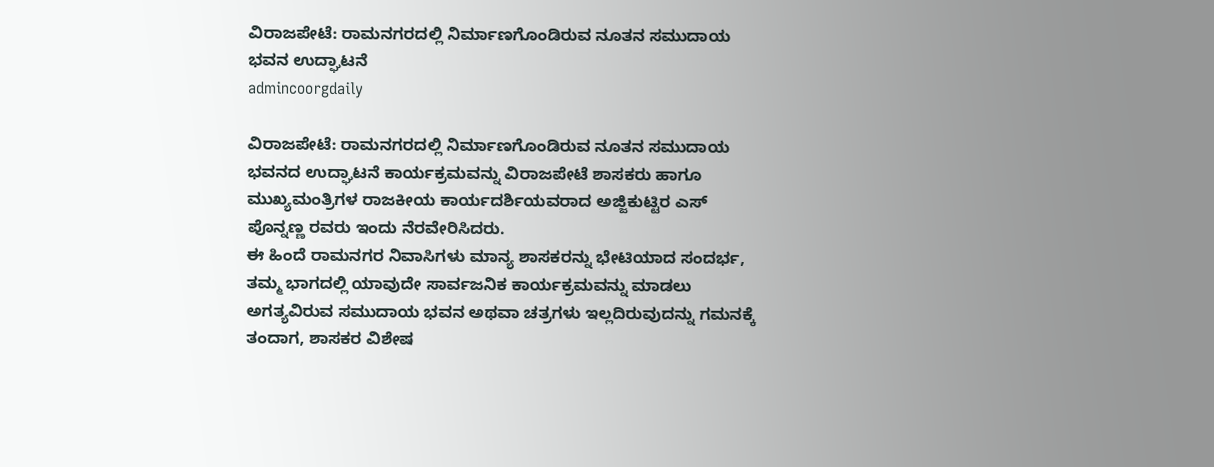ವಿರಾಜಪೇಟೆ: ರಾಮನಗರದಲ್ಲಿ ನಿರ್ಮಾಣಗೊಂಡಿರುವ ನೂತನ ಸಮುದಾಯ ಭವನ ಉದ್ಘಾಟನೆ
admincoorgdaily

ವಿರಾಜಪೇಟೆ: ರಾಮನಗರದಲ್ಲಿ ನಿರ್ಮಾಣಗೊಂಡಿರುವ ನೂತನ ಸಮುದಾಯ ಭವನದ ಉದ್ಘಾಟನೆ ಕಾರ್ಯಕ್ರಮವನ್ನು ವಿರಾಜಪೇಟೆ ಶಾಸಕರು ಹಾಗೂ ಮುಖ್ಯಮಂತ್ರಿಗಳ ರಾಜಕೀಯ ಕಾರ್ಯದರ್ಶಿಯವರಾದ ಅಜ್ಜಿಕುಟ್ಟಿರ ಎಸ್ ಪೊನ್ನಣ್ಣ ರವರು ಇಂದು ನೆರವೇರಿಸಿದರು.
ಈ ಹಿಂದೆ ರಾಮನಗರ ನಿವಾಸಿಗಳು ಮಾನ್ಯ ಶಾಸಕರನ್ನು ಭೇಟಿಯಾದ ಸಂದರ್ಭ, ತಮ್ಮ ಭಾಗದಲ್ಲಿ ಯಾವುದೇ ಸಾರ್ವಜನಿಕ ಕಾರ್ಯಕ್ರಮವನ್ನು ಮಾಡಲು ಅಗತ್ಯವಿರುವ ಸಮುದಾಯ ಭವನ ಅಥವಾ ಚತ್ರಗಳು ಇಲ್ಲದಿರುವುದನ್ನು ಗಮನಕ್ಕೆ ತಂದಾಗ, ಶಾಸಕರ ವಿಶೇಷ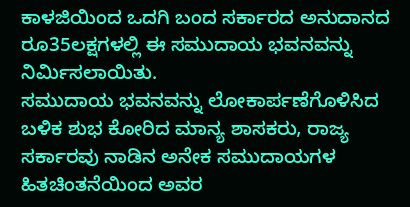ಕಾಳಜಿಯಿಂದ ಒದಗಿ ಬಂದ ಸರ್ಕಾರದ ಅನುದಾನದ ರೂ35ಲಕ್ಷಗಳಲ್ಲಿ ಈ ಸಮುದಾಯ ಭವನವನ್ನು ನಿರ್ಮಿಸಲಾಯಿತು.
ಸಮುದಾಯ ಭವನವನ್ನು ಲೋಕಾರ್ಪಣೆಗೊಳಿಸಿದ ಬಳಿಕ ಶುಭ ಕೋರಿದ ಮಾನ್ಯ ಶಾಸಕರು, ರಾಜ್ಯ ಸರ್ಕಾರವು ನಾಡಿನ ಅನೇಕ ಸಮುದಾಯಗಳ ಹಿತಚಿಂತನೆಯಿಂದ ಅವರ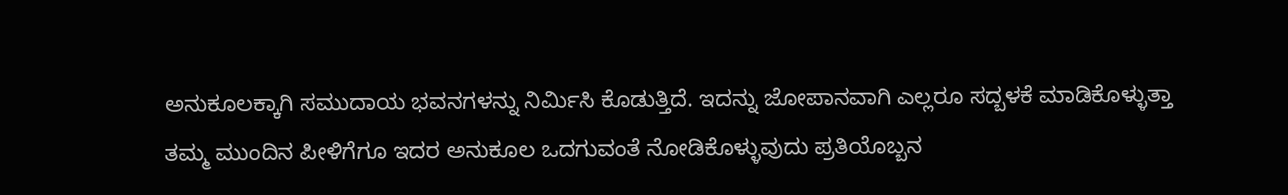ಅನುಕೂಲಕ್ಕಾಗಿ ಸಮುದಾಯ ಭವನಗಳನ್ನು ನಿರ್ಮಿಸಿ ಕೊಡುತ್ತಿದೆ. ಇದನ್ನು ಜೋಪಾನವಾಗಿ ಎಲ್ಲರೂ ಸದ್ಬಳಕೆ ಮಾಡಿಕೊಳ್ಳುತ್ತಾ ತಮ್ಮ ಮುಂದಿನ ಪೀಳಿಗೆಗೂ ಇದರ ಅನುಕೂಲ ಒದಗುವಂತೆ ನೋಡಿಕೊಳ್ಳುವುದು ಪ್ರತಿಯೊಬ್ಬನ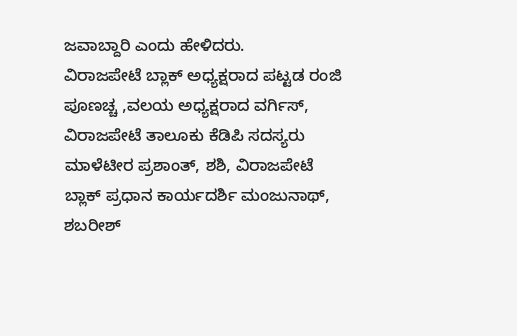ಜವಾಬ್ದಾರಿ ಎಂದು ಹೇಳಿದರು.
ವಿರಾಜಪೇಟೆ ಬ್ಲಾಕ್ ಅಧ್ಯಕ್ಷರಾದ ಪಟ್ಟಡ ರಂಜಿ ಪೂಣಚ್ಚ ,ವಲಯ ಅಧ್ಯಕ್ಷರಾದ ವರ್ಗಿಸ್, ವಿರಾಜಪೇಟೆ ತಾಲೂಕು ಕೆಡಿಪಿ ಸದಸ್ಯರು ಮಾಳೆಟೀರ ಪ್ರಶಾಂತ್, ಶಶಿ, ವಿರಾಜಪೇಟೆ ಬ್ಲಾಕ್ ಪ್ರಧಾನ ಕಾರ್ಯದರ್ಶಿ ಮಂಜುನಾಥ್, ಶಬರೀಶ್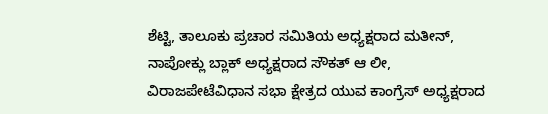ಶೆಟ್ಟಿ, ತಾಲೂಕು ಪ್ರಚಾರ ಸಮಿತಿಯ ಅಧ್ಯಕ್ಷರಾದ ಮತೀನ್, ನಾಪೋಕ್ಲು ಬ್ಲಾಕ್ ಅಧ್ಯಕ್ಷರಾದ ಸೌಕತ್ ಆ ಲೀ, ವಿರಾಜಪೇಟೆವಿಧಾನ ಸಭಾ ಕ್ಷೇತ್ರದ ಯುವ ಕಾಂಗ್ರೆಸ್ ಅಧ್ಯಕ್ಷರಾದ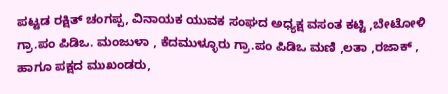ಪಟ್ಟಡ ರಕ್ಷಿತ್ ಚಂಗಪ್ಪ, ವಿನಾಯಕ ಯುವಕ ಸಂಘದ ಅಧ್ಯಕ್ಷ ವಸಂತ ಕಟ್ಟಿ ,ಬೇಟೋಳಿ ಗ್ರಾ.ಪಂ ಪಿಡಿಒ. ಮಂಜುಳಾ , ಕೆದಮುಳ್ಳೂರು ಗ್ರಾ.ಪಂ ಪಿಡಿಒ ಮಣಿ ,ಲತಾ ,ರಜಾಕ್ , ಹಾಗೂ ಪಕ್ಷದ ಮುಖಂಡರು,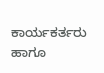ಕಾರ್ಯಕರ್ತರು ಹಾಗೂ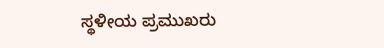ಸ್ಥಳೀಯ ಪ್ರಮುಖರು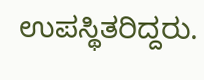ಉಪಸ್ಥಿತರಿದ್ದರು.